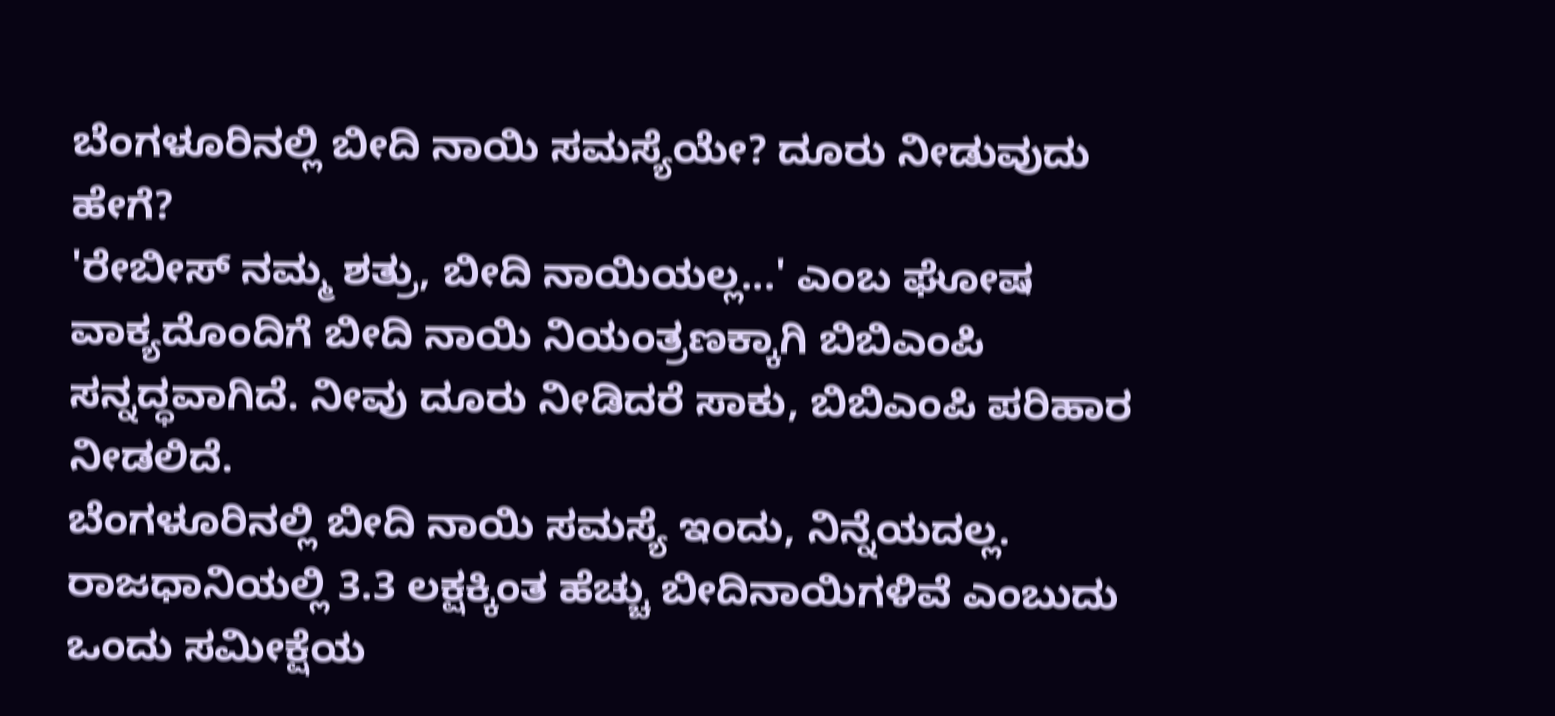ಬೆಂಗಳೂರಿನಲ್ಲಿ ಬೀದಿ ನಾಯಿ ಸಮಸ್ಯೆಯೇ? ದೂರು ನೀಡುವುದು ಹೇಗೆ?
'ರೇಬೀಸ್ ನಮ್ಮ ಶತ್ರು, ಬೀದಿ ನಾಯಿಯಲ್ಲ...' ಎಂಬ ಘೋಷ ವಾಕ್ಯದೊಂದಿಗೆ ಬೀದಿ ನಾಯಿ ನಿಯಂತ್ರಣಕ್ಕಾಗಿ ಬಿಬಿಎಂಪಿ ಸನ್ನದ್ಧವಾಗಿದೆ. ನೀವು ದೂರು ನೀಡಿದರೆ ಸಾಕು, ಬಿಬಿಎಂಪಿ ಪರಿಹಾರ ನೀಡಲಿದೆ.
ಬೆಂಗಳೂರಿನಲ್ಲಿ ಬೀದಿ ನಾಯಿ ಸಮಸ್ಯೆ ಇಂದು, ನಿನ್ನೆಯದಲ್ಲ. ರಾಜಧಾನಿಯಲ್ಲಿ 3.3 ಲಕ್ಷಕ್ಕಿಂತ ಹೆಚ್ಚು ಬೀದಿನಾಯಿಗಳಿವೆ ಎಂಬುದು ಒಂದು ಸಮೀಕ್ಷೆಯ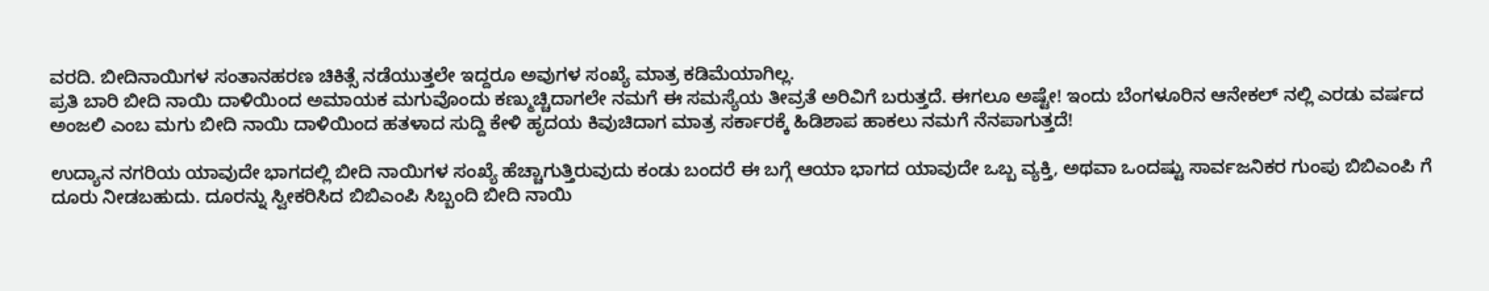ವರದಿ. ಬೀದಿನಾಯಿಗಳ ಸಂತಾನಹರಣ ಚಿಕಿತ್ಸೆ ನಡೆಯುತ್ತಲೇ ಇದ್ದರೂ ಅವುಗಳ ಸಂಖ್ಯೆ ಮಾತ್ರ ಕಡಿಮೆಯಾಗಿಲ್ಲ.
ಪ್ರತಿ ಬಾರಿ ಬೀದಿ ನಾಯಿ ದಾಳಿಯಿಂದ ಅಮಾಯಕ ಮಗುವೊಂದು ಕಣ್ಮುಚ್ಚಿದಾಗಲೇ ನಮಗೆ ಈ ಸಮಸ್ಯೆಯ ತೀವ್ರತೆ ಅರಿವಿಗೆ ಬರುತ್ತದೆ. ಈಗಲೂ ಅಷ್ಟೇ! ಇಂದು ಬೆಂಗಳೂರಿನ ಆನೇಕಲ್ ನಲ್ಲಿ ಎರಡು ವರ್ಷದ ಅಂಜಲಿ ಎಂಬ ಮಗು ಬೀದಿ ನಾಯಿ ದಾಳಿಯಿಂದ ಹತಳಾದ ಸುದ್ದಿ ಕೇಳಿ ಹೃದಯ ಕಿವುಚಿದಾಗ ಮಾತ್ರ ಸರ್ಕಾರಕ್ಕೆ ಹಿಡಿಶಾಪ ಹಾಕಲು ನಮಗೆ ನೆನಪಾಗುತ್ತದೆ!

ಉದ್ಯಾನ ನಗರಿಯ ಯಾವುದೇ ಭಾಗದಲ್ಲಿ ಬೀದಿ ನಾಯಿಗಳ ಸಂಖ್ಯೆ ಹೆಚ್ಚಾಗುತ್ತಿರುವುದು ಕಂಡು ಬಂದರೆ ಈ ಬಗ್ಗೆ ಆಯಾ ಭಾಗದ ಯಾವುದೇ ಒಬ್ಬ ವ್ಯಕ್ತಿ, ಅಥವಾ ಒಂದಷ್ಟು ಸಾರ್ವಜನಿಕರ ಗುಂಪು ಬಿಬಿಎಂಪಿ ಗೆ ದೂರು ನೀಡಬಹುದು. ದೂರನ್ನು ಸ್ವೀಕರಿಸಿದ ಬಿಬಿಎಂಪಿ ಸಿಬ್ಬಂದಿ ಬೀದಿ ನಾಯಿ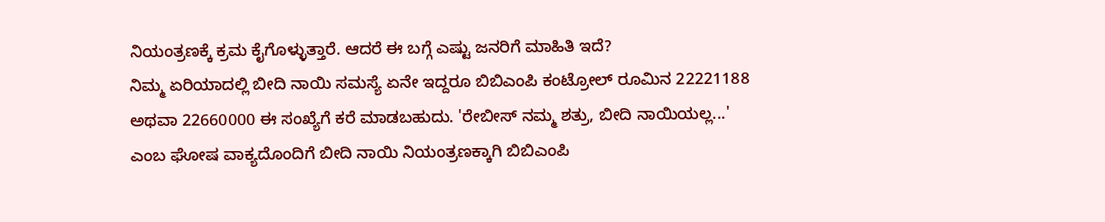ನಿಯಂತ್ರಣಕ್ಕೆ ಕ್ರಮ ಕೈಗೊಳ್ಳುತ್ತಾರೆ. ಆದರೆ ಈ ಬಗ್ಗೆ ಎಷ್ಟು ಜನರಿಗೆ ಮಾಹಿತಿ ಇದೆ?
ನಿಮ್ಮ ಏರಿಯಾದಲ್ಲಿ ಬೀದಿ ನಾಯಿ ಸಮಸ್ಯೆ ಏನೇ ಇದ್ದರೂ ಬಿಬಿಎಂಪಿ ಕಂಟ್ರೋಲ್ ರೂಮಿನ 22221188 ಅಥವಾ 22660000 ಈ ಸಂಖ್ಯೆಗೆ ಕರೆ ಮಾಡಬಹುದು. 'ರೇಬೀಸ್ ನಮ್ಮ ಶತ್ರು, ಬೀದಿ ನಾಯಿಯಲ್ಲ...' ಎಂಬ ಘೋಷ ವಾಕ್ಯದೊಂದಿಗೆ ಬೀದಿ ನಾಯಿ ನಿಯಂತ್ರಣಕ್ಕಾಗಿ ಬಿಬಿಎಂಪಿ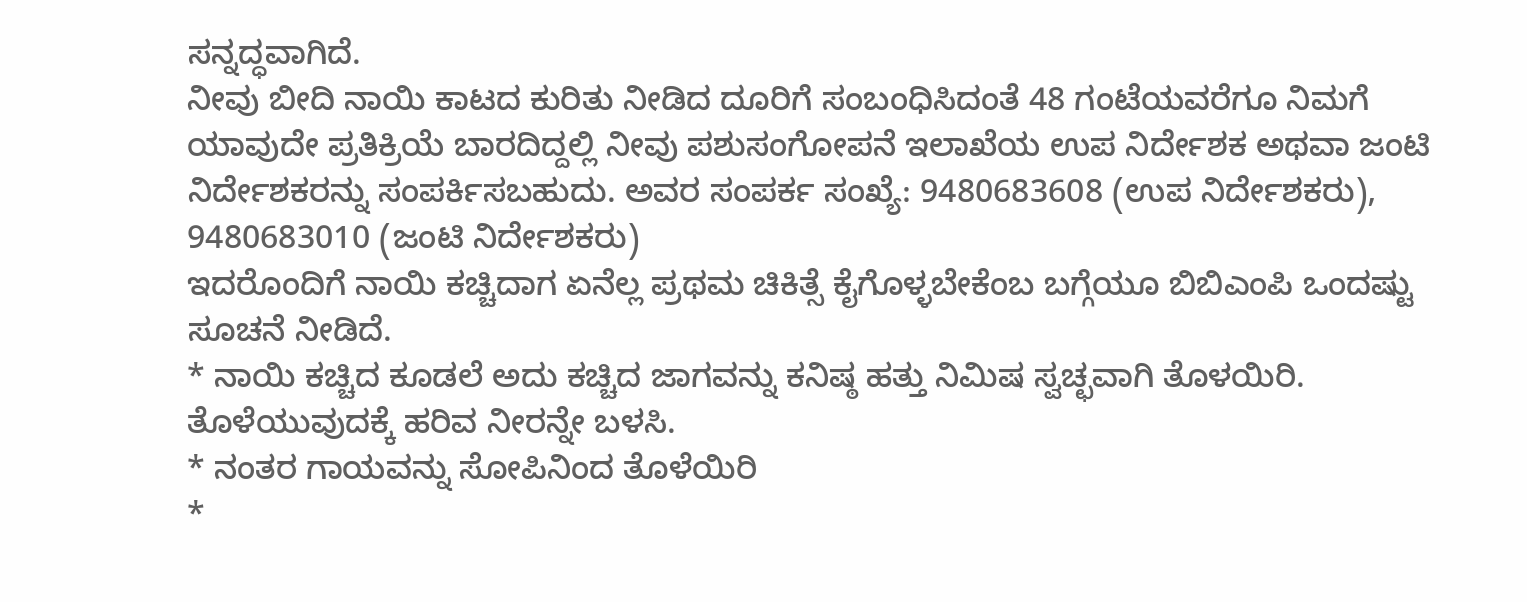ಸನ್ನದ್ಧವಾಗಿದೆ.
ನೀವು ಬೀದಿ ನಾಯಿ ಕಾಟದ ಕುರಿತು ನೀಡಿದ ದೂರಿಗೆ ಸಂಬಂಧಿಸಿದಂತೆ 48 ಗಂಟೆಯವರೆಗೂ ನಿಮಗೆ ಯಾವುದೇ ಪ್ರತಿಕ್ರಿಯೆ ಬಾರದಿದ್ದಲ್ಲಿ ನೀವು ಪಶುಸಂಗೋಪನೆ ಇಲಾಖೆಯ ಉಪ ನಿರ್ದೇಶಕ ಅಥವಾ ಜಂಟಿ ನಿರ್ದೇಶಕರನ್ನು ಸಂಪರ್ಕಿಸಬಹುದು. ಅವರ ಸಂಪರ್ಕ ಸಂಖ್ಯೆ: 9480683608 (ಉಪ ನಿರ್ದೇಶಕರು), 9480683010 (ಜಂಟಿ ನಿರ್ದೇಶಕರು)
ಇದರೊಂದಿಗೆ ನಾಯಿ ಕಚ್ಚಿದಾಗ ಏನೆಲ್ಲ ಪ್ರಥಮ ಚಿಕಿತ್ಸೆ ಕೈಗೊಳ್ಳಬೇಕೆಂಬ ಬಗ್ಗೆಯೂ ಬಿಬಿಎಂಪಿ ಒಂದಷ್ಟು ಸೂಚನೆ ನೀಡಿದೆ.
* ನಾಯಿ ಕಚ್ಚಿದ ಕೂಡಲೆ ಅದು ಕಚ್ಚಿದ ಜಾಗವನ್ನು ಕನಿಷ್ಠ ಹತ್ತು ನಿಮಿಷ ಸ್ವಚ್ಛವಾಗಿ ತೊಳಯಿರಿ. ತೊಳೆಯುವುದಕ್ಕೆ ಹರಿವ ನೀರನ್ನೇ ಬಳಸಿ.
* ನಂತರ ಗಾಯವನ್ನು ಸೋಪಿನಿಂದ ತೊಳೆಯಿರಿ
*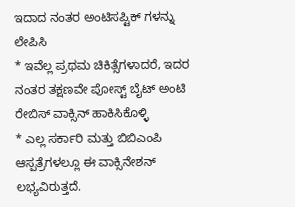ಇದಾದ ನಂತರ ಅಂಟಿಸಪ್ಟಿಕ್ ಗಳನ್ನು ಲೇಪಿಸಿ
* ಇವೆಲ್ಲ ಪ್ರಥಮ ಚಿಕಿತ್ಸೆಗಳಾದರೆ, ಇದರ ನಂತರ ತಕ್ಷಣವೇ ಪೋಸ್ಟ್ ಬೈಟ್ ಅಂಟಿ ರೇಬಿಸ್ ವಾಕ್ಸಿನ್ ಹಾಕಿಸಿಕೊಳ್ಳಿ
* ಎಲ್ಲ ಸರ್ಕಾರಿ ಮತ್ತು ಬಿಬಿಎಂಪಿ ಆಸ್ಪತ್ರೆಗಳಲ್ಲೂ ಈ ವಾಕ್ಸಿನೇಶನ್ ಲಭ್ಯವಿರುತ್ತದೆ.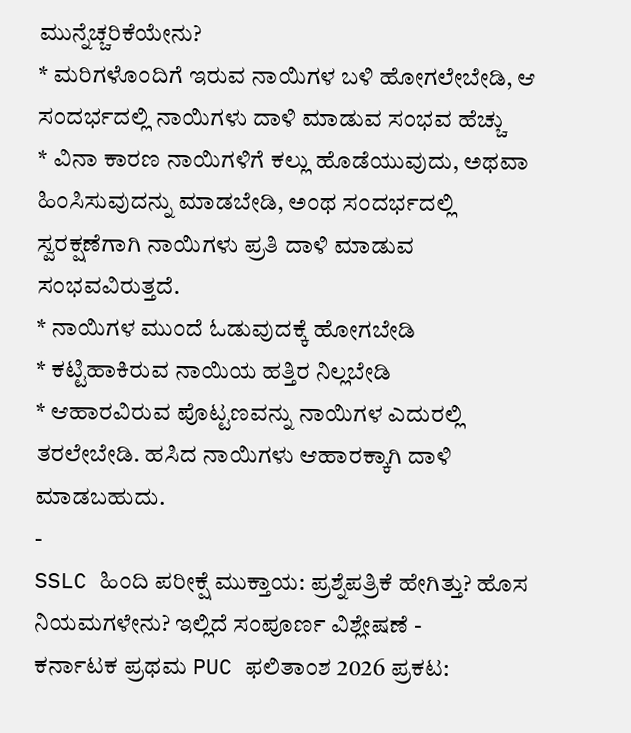ಮುನ್ನೆಚ್ಚರಿಕೆಯೇನು?
* ಮರಿಗಳೊಂದಿಗೆ ಇರುವ ನಾಯಿಗಳ ಬಳಿ ಹೋಗಲೇಬೇಡಿ, ಆ ಸಂದರ್ಭದಲ್ಲಿ ನಾಯಿಗಳು ದಾಳಿ ಮಾಡುವ ಸಂಭವ ಹೆಚ್ಚು
* ವಿನಾ ಕಾರಣ ನಾಯಿಗಳಿಗೆ ಕಲ್ಲು ಹೊಡೆಯುವುದು, ಅಥವಾ ಹಿಂಸಿಸುವುದನ್ನು ಮಾಡಬೇಡಿ, ಅಂಥ ಸಂದರ್ಭದಲ್ಲಿ ಸ್ವರಕ್ಷಣೆಗಾಗಿ ನಾಯಿಗಳು ಪ್ರತಿ ದಾಳಿ ಮಾಡುವ ಸಂಭವವಿರುತ್ತದೆ.
* ನಾಯಿಗಳ ಮುಂದೆ ಓಡುವುದಕ್ಕೆ ಹೋಗಬೇಡಿ
* ಕಟ್ಟಿಹಾಕಿರುವ ನಾಯಿಯ ಹತ್ತಿರ ನಿಲ್ಲಬೇಡಿ
* ಆಹಾರವಿರುವ ಪೊಟ್ಟಣವನ್ನು ನಾಯಿಗಳ ಎದುರಲ್ಲಿ ತರಲೇಬೇಡಿ. ಹಸಿದ ನಾಯಿಗಳು ಆಹಾರಕ್ಕಾಗಿ ದಾಳಿ ಮಾಡಬಹುದು.
-
SSLC ಹಿಂದಿ ಪರೀಕ್ಷೆ ಮುಕ್ತಾಯ: ಪ್ರಶ್ನೆಪತ್ರಿಕೆ ಹೇಗಿತ್ತು? ಹೊಸ ನಿಯಮಗಳೇನು? ಇಲ್ಲಿದೆ ಸಂಪೂರ್ಣ ವಿಶ್ಲೇಷಣೆ -
ಕರ್ನಾಟಕ ಪ್ರಥಮ PUC ಫಲಿತಾಂಶ 2026 ಪ್ರಕಟ: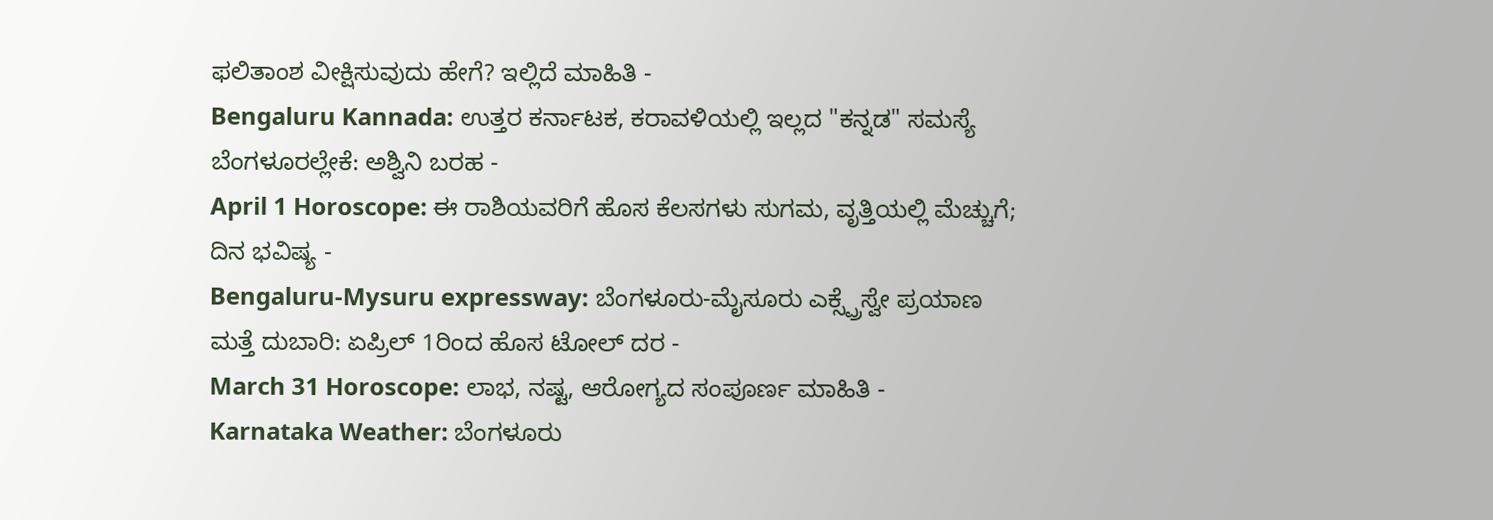ಫಲಿತಾಂಶ ವೀಕ್ಷಿಸುವುದು ಹೇಗೆ? ಇಲ್ಲಿದೆ ಮಾಹಿತಿ -
Bengaluru Kannada: ಉತ್ತರ ಕರ್ನಾಟಕ, ಕರಾವಳಿಯಲ್ಲಿ ಇಲ್ಲದ "ಕನ್ನಡ" ಸಮಸ್ಯೆ ಬೆಂಗಳೂರಲ್ಲೇಕೆ: ಅಶ್ವಿನಿ ಬರಹ -
April 1 Horoscope: ಈ ರಾಶಿಯವರಿಗೆ ಹೊಸ ಕೆಲಸಗಳು ಸುಗಮ, ವೃತ್ತಿಯಲ್ಲಿ ಮೆಚ್ಚುಗೆ; ದಿನ ಭವಿಷ್ಯ -
Bengaluru-Mysuru expressway: ಬೆಂಗಳೂರು-ಮೈಸೂರು ಎಕ್ಸ್ಪ್ರೆಸ್ವೇ ಪ್ರಯಾಣ ಮತ್ತೆ ದುಬಾರಿ: ಏಪ್ರಿಲ್ 1ರಿಂದ ಹೊಸ ಟೋಲ್ ದರ -
March 31 Horoscope: ಲಾಭ, ನಷ್ಟ, ಆರೋಗ್ಯದ ಸಂಪೂರ್ಣ ಮಾಹಿತಿ -
Karnataka Weather: ಬೆಂಗಳೂರು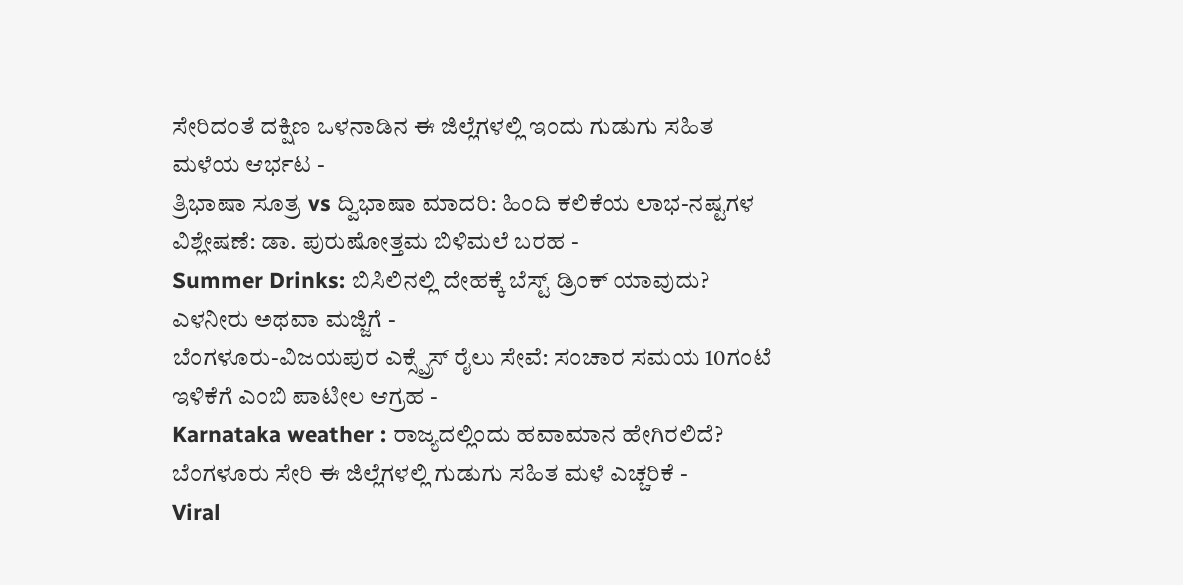ಸೇರಿದಂತೆ ದಕ್ಷಿಣ ಒಳನಾಡಿನ ಈ ಜಿಲ್ಲೆಗಳಲ್ಲಿ ಇಂದು ಗುಡುಗು ಸಹಿತ ಮಳೆಯ ಆರ್ಭಟ -
ತ್ರಿಭಾಷಾ ಸೂತ್ರ vs ದ್ವಿಭಾಷಾ ಮಾದರಿ: ಹಿಂದಿ ಕಲಿಕೆಯ ಲಾಭ-ನಷ್ಟಗಳ ವಿಶ್ಲೇಷಣೆ: ಡಾ. ಪುರುಷೋತ್ತಮ ಬಿಳಿಮಲೆ ಬರಹ -
Summer Drinks: ಬಿಸಿಲಿನಲ್ಲಿ ದೇಹಕ್ಕೆ ಬೆಸ್ಟ್ ಡ್ರಿಂಕ್ ಯಾವುದು? ಎಳನೀರು ಅಥವಾ ಮಜ್ಜಿಗೆ -
ಬೆಂಗಳೂರು-ವಿಜಯಪುರ ಎಕ್ಸ್ಪ್ರೆಸ್ ರೈಲು ಸೇವೆ: ಸಂಚಾರ ಸಮಯ 10ಗಂಟೆ ಇಳಿಕೆಗೆ ಎಂಬಿ ಪಾಟೀಲ ಆಗ್ರಹ -
Karnataka weather : ರಾಜ್ಯದಲ್ಲಿಂದು ಹವಾಮಾನ ಹೇಗಿರಲಿದೆ? ಬೆಂಗಳೂರು ಸೇರಿ ಈ ಜಿಲ್ಲೆಗಳಲ್ಲಿ ಗುಡುಗು ಸಹಿತ ಮಳೆ ಎಚ್ಚರಿಕೆ -
Viral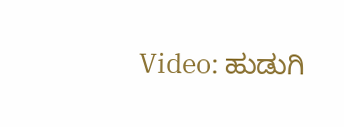Video: ಹುಡುಗಿ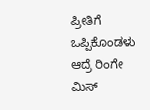ಪ್ರೀತಿಗೆ ಒಪ್ಪಿಕೊಂಡಳು ಆದ್ರೆ ರಿಂಗೇ ಮಿಸ್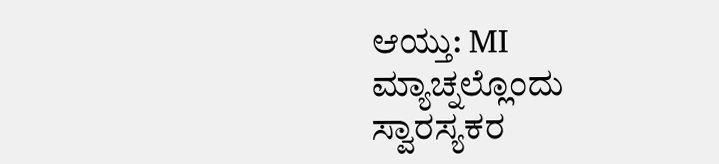ಆಯ್ತು: MI ಮ್ಯಾಚ್ನಲ್ಲೊಂದು ಸ್ವಾರಸ್ಯಕರ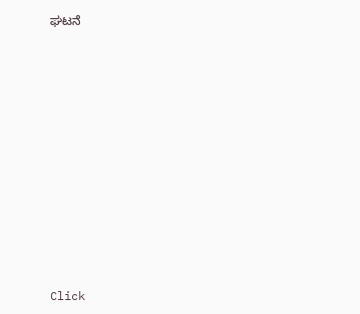ಘಟನೆ












Click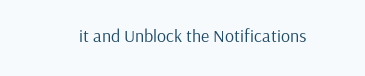it and Unblock the Notifications